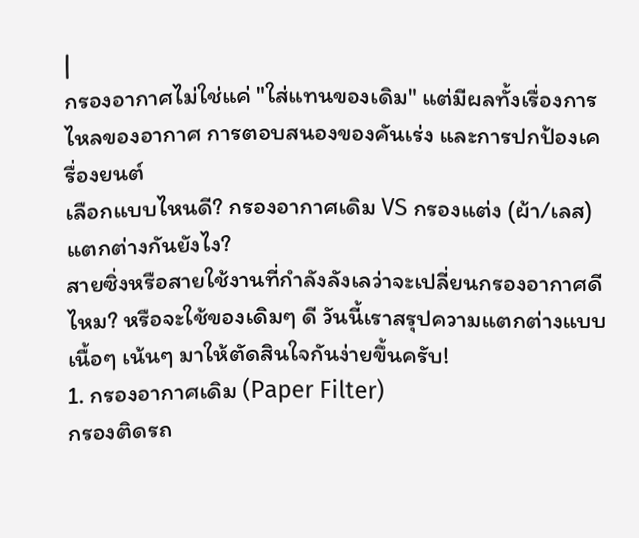|
กรองอากาศไม่ใช่แค่ "ใส่แทนของเดิม" แต่มีผลทั้งเรื่องการไหลของอากาศ การตอบสนองของคันเร่ง และการปกป้องเครื่องยนต์
เลือกแบบไหนดี? กรองอากาศเดิม VS กรองแต่ง (ผ้า/เลส) แตกต่างกันยังไง?
สายซิ่งหรือสายใช้งานที่กำลังลังเลว่าจะเปลี่ยนกรองอากาศดีไหม? หรือจะใช้ของเดิมๆ ดี วันนี้เราสรุปความแตกต่างแบบเนื้อๆ เน้นๆ มาให้ตัดสินใจกันง่ายขึ้นครับ!
1. กรองอากาศเดิม (Paper Filter)
กรองติดรถ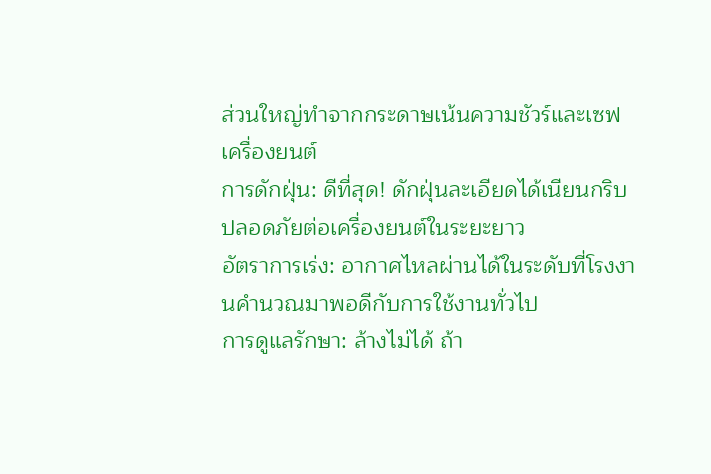ส่วนใหญ่ทำจากกระดาษเน้นความชัวร์และเซฟเครื่องยนต์
การดักฝุ่น: ดีที่สุด! ดักฝุ่นละเอียดได้เนียนกริบ ปลอดภัยต่อเครื่องยนต์ในระยะยาว
อัตราการเร่ง: อากาศไหลผ่านได้ในระดับที่โรงงานคำนวณมาพอดีกับการใช้งานทั่วไป
การดูแลรักษา: ล้างไม่ได้ ถ้า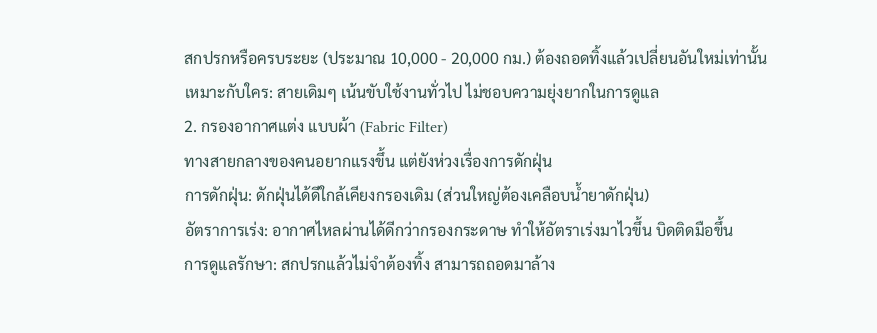สกปรกหรือครบระยะ (ประมาณ 10,000 - 20,000 กม.) ต้องถอดทิ้งแล้วเปลี่ยนอันใหม่เท่านั้น
เหมาะกับใคร: สายเดิมๆ เน้นขับใช้งานทั่วไป ไม่ชอบความยุ่งยากในการดูแล
2. กรองอากาศแต่ง แบบผ้า (Fabric Filter)
ทางสายกลางของคนอยากแรงขึ้น แต่ยังห่วงเรื่องการดักฝุ่น
การดักฝุ่น: ดักฝุ่นได้ดีใกล้เคียงกรองเดิม (ส่วนใหญ่ต้องเคลือบน้ำยาดักฝุ่น)
อัตราการเร่ง: อากาศไหลผ่านได้ดีกว่ากรองกระดาษ ทำให้อัตราเร่งมาไวขึ้น บิดติดมือขึ้น
การดูแลรักษา: สกปรกแล้วไม่จำต้องทิ้ง สามารถถอดมาล้าง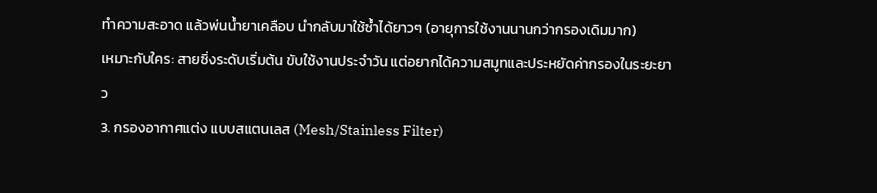ทำความสะอาด แล้วพ่นน้ำยาเคลือบ นำกลับมาใช้ซ้ำได้ยาวๆ (อายุการใช้งานนานกว่ากรองเดิมมาก)
เหมาะกับใคร: สายซิ่งระดับเริ่มต้น ขับใช้งานประจำวัน แต่อยากได้ความสมูทและประหยัดค่ากรองในระยะยาว
3. กรองอากาศแต่ง แบบสแตนเลส (Mesh/Stainless Filter)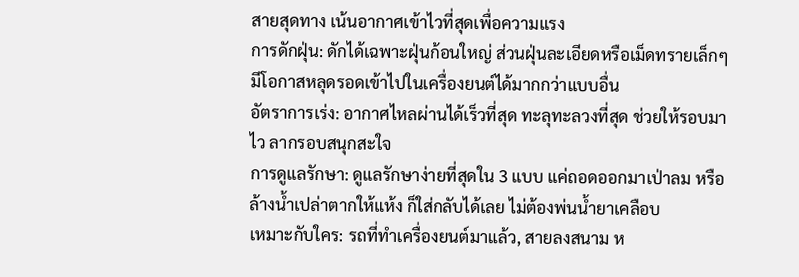สายสุดทาง เน้นอากาศเข้าไวที่สุดเพื่อความแรง
การดักฝุ่น: ดักได้เฉพาะฝุ่นก้อนใหญ่ ส่วนฝุ่นละเอียดหรือเม็ดทรายเล็กๆ มีโอกาสหลุดรอดเข้าไปในเครื่องยนต์ได้มากกว่าแบบอื่น
อัตราการเร่ง: อากาศไหลผ่านได้เร็วที่สุด ทะลุทะลวงที่สุด ช่วยให้รอบมาไว ลากรอบสนุกสะใจ
การดูแลรักษา: ดูแลรักษาง่ายที่สุดใน 3 แบบ แค่ถอดออกมาเป่าลม หรือล้างน้ำเปล่าตากให้แห้ง ก็ใส่กลับได้เลย ไม่ต้องพ่นน้ำยาเคลือบ
เหมาะกับใคร: รถที่ทำเครื่องยนต์มาแล้ว, สายลงสนาม ห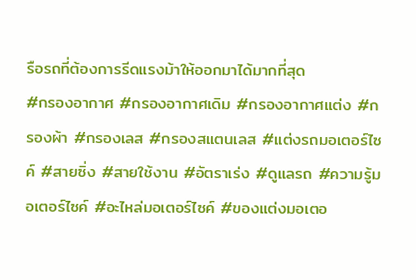รือรถที่ต้องการรีดแรงม้าให้ออกมาได้มากที่สุด
#กรองอากาศ #กรองอากาศเดิม #กรองอากาศแต่ง #กรองผ้า #กรองเลส #กรองสแตนเลส #แต่งรถมอเตอร์ไซค์ #สายซิ่ง #สายใช้งาน #อัตราเร่ง #ดูแลรถ #ความรู้มอเตอร์ไซค์ #อะไหล่มอเตอร์ไซค์ #ของแต่งมอเตอ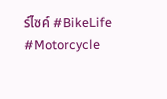ร์ไซค์ #BikeLife #Motorcycle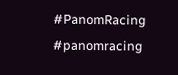#PanomRacing #panomracing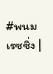#พนมเรซซิ่ง |